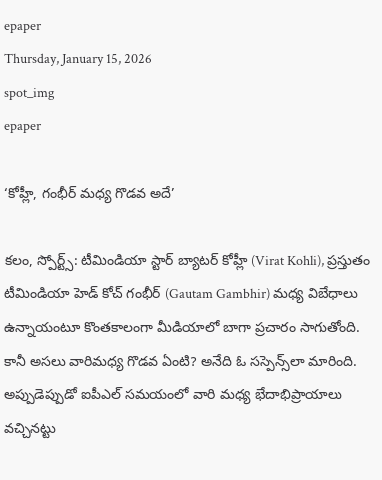epaper
Thursday, January 15, 2026
spot_img
epaper

‘కోహ్లీ, గంభీర్ మధ్య గొడవ అదే’

కలం, స్పోర్ట్స్: టీమిండియా స్టార్ బ్యాటర్ కోహ్లీ (Virat Kohli), ప్రస్తుతం టీమిండియా హెడ్ కోచ్ గంభీర్ (Gautam Gambhir) మధ్య విబేధాలు ఉన్నాయంటూ కొంతకాలంగా మీడియాలో బాగా ప్రచారం సాగుతోంది. కానీ అసలు వారిమధ్య గొడవ ఏంటి? అనేది ఓ సస్పెన్స్‌లా మారింది. అప్పుడెప్పుడో ఐపీఎల్ సమయంలో వారి మధ్య భేదాభిప్రాయాలు వచ్చినట్టు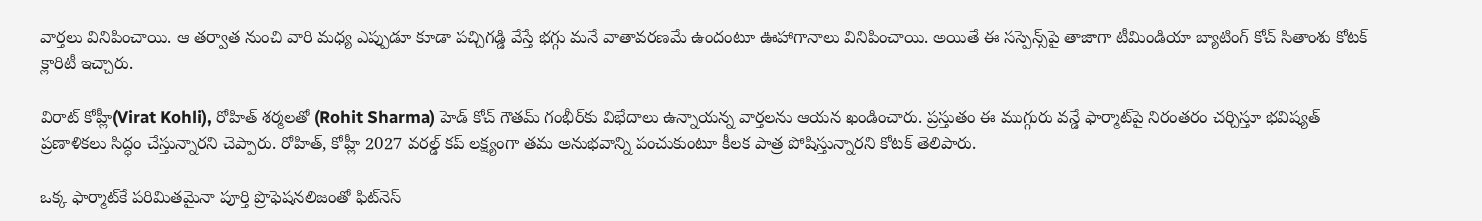వార్తలు వినిపించాయి. ఆ తర్వాత నుంచి వారి మధ్య ఎప్పుడూ కూడా పచ్చిగడ్డి వేస్తే భగ్గు మనే వాతావరణమే ఉందంటూ ఊహాగానాలు వినిపించాయి. అయితే ఈ సస్పెన్స్‌పై తాజాగా టీమిండియా బ్యాటింగ్ కోచ్ సితాంశు కోటక్ క్లారిటీ ఇచ్చారు.

విరాట్ కోహ్లీ(Virat Kohli), రోహిత్ శర్మలతో (Rohit Sharma) హెడ్ కోచ్ గౌతమ్ గంభీర్‌కు విభేదాలు ఉన్నాయన్న వార్తలను ఆయన ఖండించారు. ప్రస్తుతం ఈ ముగ్గురు వన్డే ఫార్మాట్‌పై నిరంతరం చర్చిస్తూ భవిష్యత్ ప్రణాళికలు సిద్ధం చేస్తున్నారని చెప్పారు. రోహిత్, కోహ్లీ 2027 వరల్డ్ కప్ లక్ష్యంగా తమ అనుభవాన్ని పంచుకుంటూ కీలక పాత్ర పోషిస్తున్నారని కోటక్ తెలిపారు.

ఒక్క ఫార్మాట్‌కే పరిమితమైనా పూర్తి ప్రొఫెషనలిజంతో ఫిట్‌నెస్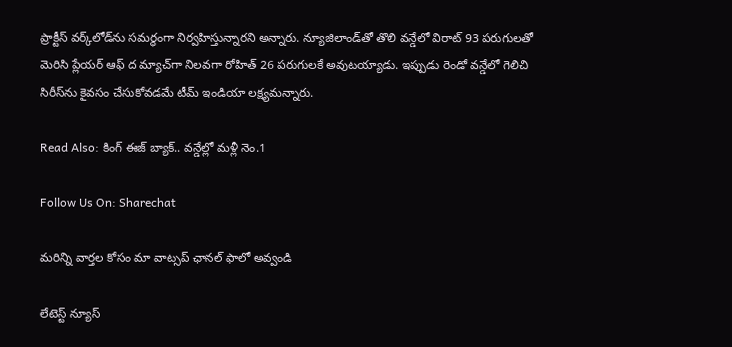ప్రాక్టీస్ వర్క్‌లోడ్‌ను సమర్థంగా నిర్వహిస్తున్నారని అన్నారు. న్యూజిలాండ్‌తో తొలి వన్డేలో విరాట్ 93 పరుగులతో మెరిసి ప్లేయర్ ఆఫ్ ద మ్యాచ్‌గా నిలవగా రోహిత్ 26 పరుగులకే అవుటయ్యాడు. ఇప్పుడు రెండో వన్డేలో గెలిచి సిరీస్‌ను కైవసం చేసుకోవడమే టీమ్ ఇండియా లక్ష్యమన్నారు.

Read Also: కింగ్ ఈజ్ బ్యాక్.. వన్డేల్లో మళ్లీ నెం.1

Follow Us On: Sharechat

మ‌రిన్ని వార్త‌ల కోసం మా వాట్స‌ప్ ఛాన‌ల్ ఫాలో అవ్వండి

లేటెస్ట్ న్యూస్‌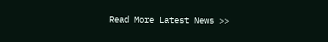Read More Latest News >>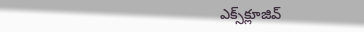ఎక్స్‌క్లూజివ్‌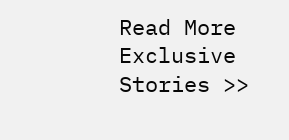Read More Exclusive Stories >>